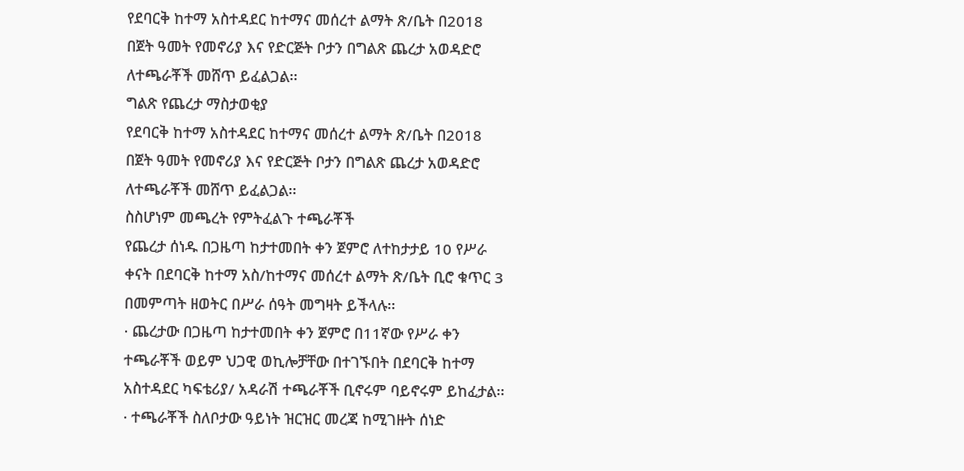የደባርቅ ከተማ አስተዳደር ከተማና መሰረተ ልማት ጽ/ቤት በ2018 በጀት ዓመት የመኖሪያ እና የድርጅት ቦታን በግልጽ ጨረታ አወዳድሮ ለተጫራቾች መሸጥ ይፈልጋል፡፡
ግልጽ የጨረታ ማስታወቂያ
የደባርቅ ከተማ አስተዳደር ከተማና መሰረተ ልማት ጽ/ቤት በ2018 በጀት ዓመት የመኖሪያ እና የድርጅት ቦታን በግልጽ ጨረታ አወዳድሮ ለተጫራቾች መሸጥ ይፈልጋል፡፡
ስስሆነም መጫረት የምትፈልጉ ተጫራቾች
የጨረታ ሰነዱ በጋዜጣ ከታተመበት ቀን ጀምሮ ለተከታታይ 10 የሥራ ቀናት በደባርቅ ከተማ አስ/ከተማና መሰረተ ልማት ጽ/ቤት ቢሮ ቁጥር 3 በመምጣት ዘወትር በሥራ ሰዓት መግዛት ይችላሉ፡፡
· ጨረታው በጋዜጣ ከታተመበት ቀን ጀምሮ በ11ኛው የሥራ ቀን ተጫራቾች ወይም ህጋዊ ወኪሎቻቸው በተገኙበት በደባርቅ ከተማ አስተዳደር ካፍቴሪያ/ አዳራሽ ተጫራቾች ቢኖሩም ባይኖሩም ይከፈታል፡፡
· ተጫራቾች ስለቦታው ዓይነት ዝርዝር መረጃ ከሚገዙት ሰነድ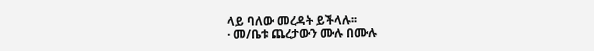ላይ ባለው መረዳት ይችላሉ፡፡
· መ/ቤቱ ጨረታውን ሙሉ በሙሉ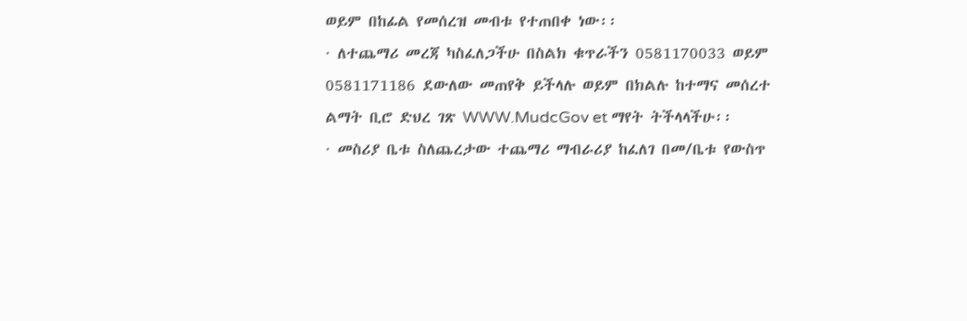ወይም በከፊል የመሰረዝ መብቱ የተጠበቀ ነው፡፡
· ለተጨማሪ መረጃ ካስፈለጋችሁ በስልክ ቁጥራችን 0581170033 ወይም 0581171186 ደውለው መጠየቅ ይችላሉ ወይም በክልሉ ከተማና መሰረተ ልማት ቢሮ ድህረ ገጽ WWW.MudcGov et ማየት ትችላላችሁ፡፡
· መስሪያ ቤቱ ስለጨረታው ተጨማሪ ማብራሪያ ከፈለገ በመ/ቤቱ የውስጥ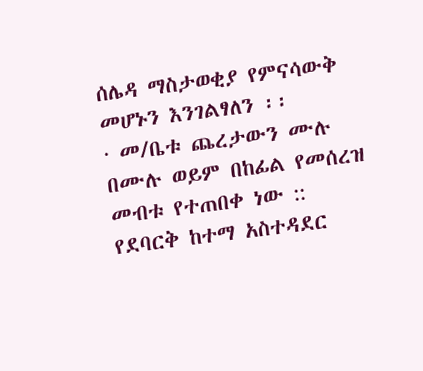ሰሌዳ ማስታወቂያ የምናሳውቅ መሆኑን እንገልፃለን ፡፡
· መ/ቤቱ ጨረታውን ሙሉ በሙሉ ወይም በከፊል የመሰረዝ መብቱ የተጠበቀ ነው ::
የደባርቅ ከተማ አስተዳደር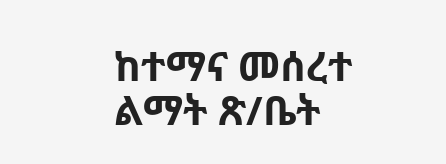ከተማና መሰረተ ልማት ጽ/ቤት